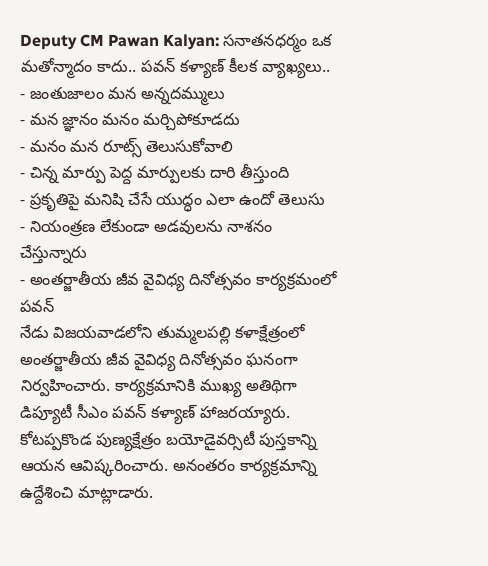Deputy CM Pawan Kalyan: సనాతనధర్మం ఒక మతోన్మాదం కాదు.. పవన్ కళ్యాణ్ కీలక వ్యాఖ్యలు..
- జంతుజాలం మన అన్నదమ్ములు
- మన జ్ఞానం మనం మర్చిపోకూడదు
- మనం మన రూట్స్ తెలుసుకోవాలి
- చిన్న మార్పు పెద్ద మార్పులకు దారి తీస్తుంది
- ప్రకృతిపై మనిషి చేసే యుద్ధం ఎలా ఉందో తెలుసు
- నియంత్రణ లేకుండా అడవులను నాశనం చేస్తున్నారు
- అంతర్జాతీయ జీవ వైవిధ్య దినోత్సవం కార్యక్రమంలో పవన్
నేడు విజయవాడలోని తుమ్మలపల్లి కళాక్షేత్రంలో అంతర్జాతీయ జీవ వైవిధ్య దినోత్సవం ఘనంగా నిర్వహించారు. కార్యక్రమానికి ముఖ్య అతిథిగా డిప్యూటీ సీఎం పవన్ కళ్యాణ్ హాజరయ్యారు. కోటప్పకొండ పుణ్యక్షేత్రం బయోడైవర్సిటీ పుస్తకాన్ని ఆయన ఆవిష్కరించారు. అనంతరం కార్యక్రమాన్ని ఉద్దేశించి మాట్లాడారు.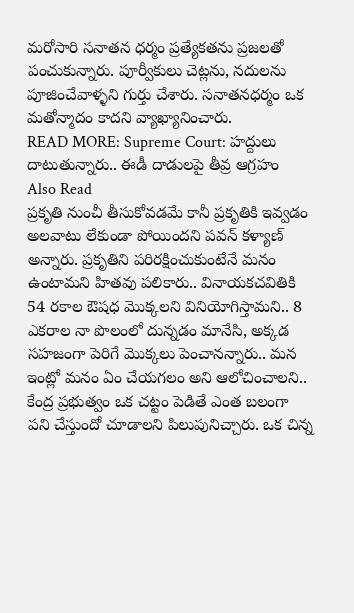మరోసారి సనాతన ధర్మం ప్రత్యేకతను ప్రజలతో పంచుకున్నారు. పూర్వీకులు చెట్లను, నదులను పూజించేవాళ్ళని గుర్తు చేశారు. సనాతనధర్మం ఒక మతోన్మాదం కాదని వ్యాఖ్యానించారు.
READ MORE: Supreme Court: హద్దులు దాటుతున్నారు.. ఈడీ దాడులపై తీవ్ర ఆగ్రహం
Also Read
ప్రకృతి నుంచీ తీసుకోవడమే కానీ ప్రకృతికి ఇవ్వడం అలవాటు లేకుండా పోయిందని పవన్ కళ్యాణ్ అన్నారు. ప్రకృతిని పరిరక్షించుకుంటేనే మనం ఉంటామని హితవు పలికారు.. వినాయకచవితికి 54 రకాల ఔషధ మొక్కలని వినియోగిస్తామని.. 8 ఎకరాల నా పొలంలో దున్నడం మానేసి, అక్కడ సహజంగా పెరిగే మొక్కలు పెంచానన్నారు.. మన ఇంట్లో మనం ఏం చేయగలం అని ఆలోచించాలని.. కేంద్ర ప్రభుత్వం ఒక చట్టం పెడితే ఎంత బలంగా పని చేస్తుందో చూడాలని పిలుపునిచ్చారు. ఒక చిన్న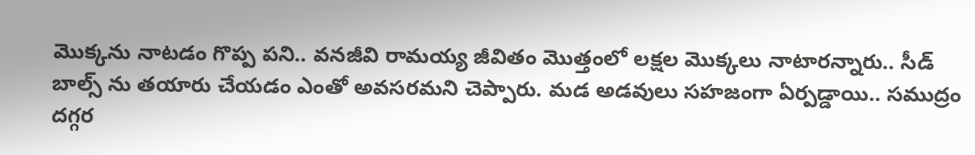మొక్కను నాటడం గొప్ప పని.. వనజీవి రామయ్య జీవితం మొత్తంలో లక్షల మొక్కలు నాటారన్నారు.. సీడ్ బాల్స్ ను తయారు చేయడం ఎంతో అవసరమని చెప్పారు. మడ అడవులు సహజంగా ఏర్పడ్డాయి.. సముద్రం దగ్గర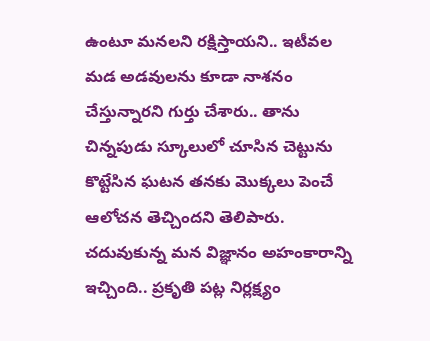ఉంటూ మనలని రక్షిస్తాయని.. ఇటీవల మడ అడవులను కూడా నాశనం చేస్తున్నారని గుర్తు చేశారు.. తాను చిన్నపుడు స్కూలులో చూసిన చెట్టును కొట్టేసిన ఘటన తనకు మొక్కలు పెంచే ఆలోచన తెచ్చిందని తెలిపారు. చదువుకున్న మన విజ్ఞానం అహంకారాన్ని ఇచ్చింది.. ప్రకృతి పట్ల నిర్లక్ష్యం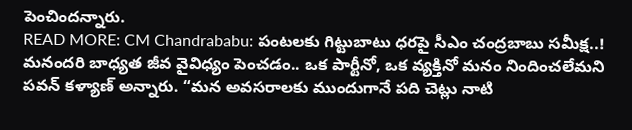పెంచిందన్నారు.
READ MORE: CM Chandrababu: పంటలకు గిట్టుబాటు ధరపై సీఎం చంద్రబాబు సమీక్ష..!
మనందరి బాధ్యత జీవ వైవిధ్యం పెంచడం.. ఒక పార్టీనో, ఒక వ్యక్తినో మనం నిందించలేమని పవన్ కళ్యాణ్ అన్నారు. “మన అవసరాలకు ముందుగానే పది చెట్లు నాటి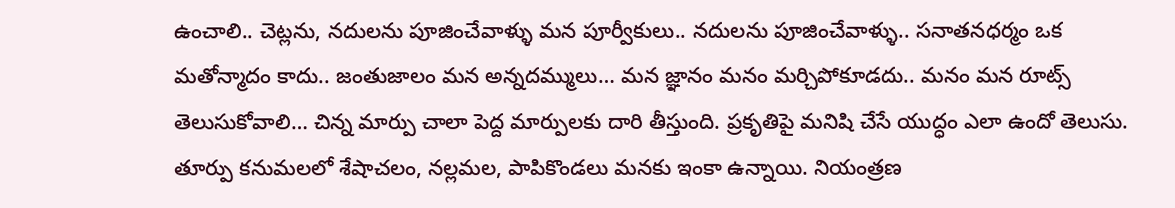ఉంచాలి.. చెట్లను, నదులను పూజించేవాళ్ళు మన పూర్వీకులు.. నదులను పూజించేవాళ్ళు.. సనాతనధర్మం ఒక మతోన్మాదం కాదు.. జంతుజాలం మన అన్నదమ్ములు… మన జ్ఞానం మనం మర్చిపోకూడదు.. మనం మన రూట్స్ తెలుసుకోవాలి… చిన్న మార్పు చాలా పెద్ద మార్పులకు దారి తీస్తుంది. ప్రకృతిపై మనిషి చేసే యుద్ధం ఎలా ఉందో తెలుసు. తూర్పు కనుమలలో శేషాచలం, నల్లమల, పాపికొండలు మనకు ఇంకా ఉన్నాయి. నియంత్రణ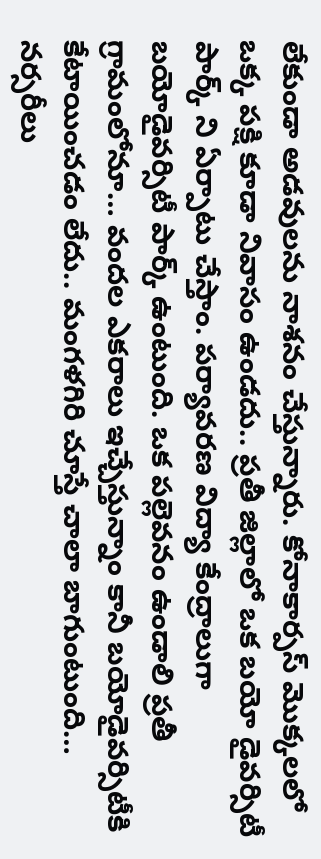లేకుండా అడవులను నాశనం చేస్తున్నారు. కోనాకార్పస్ మొక్కలలో ఒక్క పక్షి కూడా నివాసం ఉండదు.. ప్రతీ జిల్లాలో ఒక బయో డైవర్సిటీ పార్క్ ని ఏర్పాటు చేస్తాం. పర్యావరణ విద్యా కేంద్రాలుగా బయోడైవర్సిటీ పార్క్ ఉంటుంది. ఒక పల్లెవనం ఉండాలి ప్రతీ గ్రామంలోనూ… వందల ఎకరాలు ఇచ్చేస్తున్నాం కానీ బయోడైవర్సిటీకి కేటాయించడం లేదు.. మంగళగిరి చూస్తే చాలా బాగుంటుంది… నర్సరీలు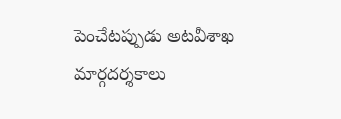పెంచేటప్పుడు అటవీశాఖ మార్గదర్శకాలు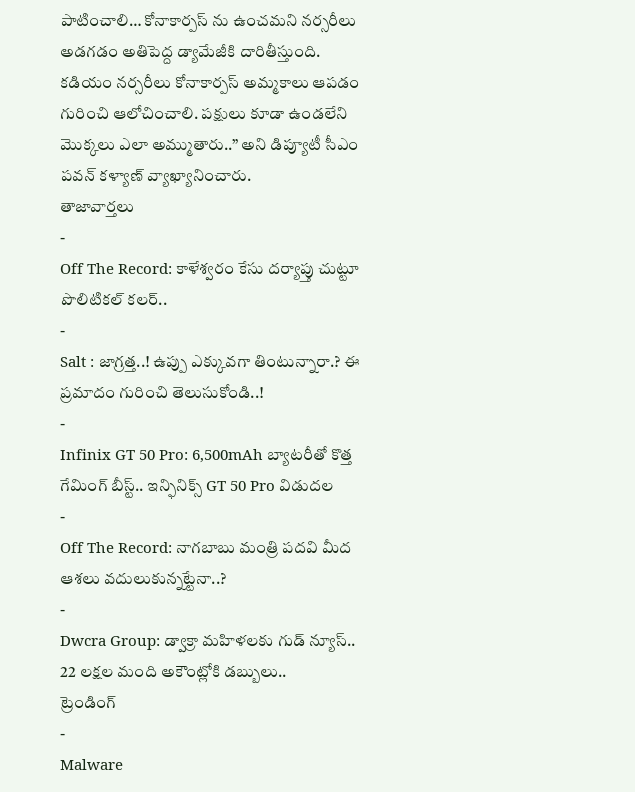పాటించాలి… కోనాకార్పస్ ను ఉంచమని నర్సరీలు అడగడం అతిపెద్ద డ్యామేజీకి దారితీస్తుంది. కడియం నర్సరీలు కోనాకార్పస్ అమ్మకాలు ఆపడం గురించి ఆలోచించాలి. పక్షులు కూడా ఉండలేని మొక్కలు ఎలా అమ్ముతారు..” అని డిప్యూటీ సీఎం పవన్ కళ్యాణ్ వ్యాఖ్యానించారు.
తాజావార్తలు
-
Off The Record: కాళేశ్వరం కేసు దర్యాప్తు చుట్టూ పొలిటికల్ కలర్..
-
Salt : జాగ్రత్త..! ఉప్పు ఎక్కువగా తింటున్నారా.? ఈ ప్రమాదం గురించి తెలుసుకోండి..!
-
Infinix GT 50 Pro: 6,500mAh బ్యాటరీతో కొత్త గేమింగ్ బీస్ట్.. ఇన్ఫినిక్స్ GT 50 Pro విడుదల
-
Off The Record: నాగబాబు మంత్రి పదవి మీద ఆశలు వదులుకున్నట్టేనా..?
-
Dwcra Group: డ్వాక్రా మహిళలకు గుడ్ న్యూస్.. 22 లక్షల మంది అకౌంట్లోకి డబ్బులు..
ట్రెండింగ్
-
Malware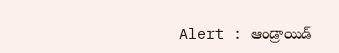Alert : ఆండ్రాయిడ్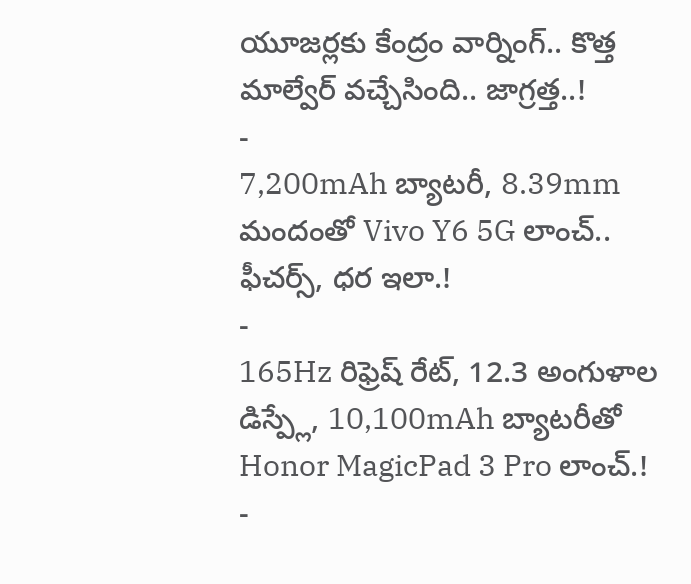యూజర్లకు కేంద్రం వార్నింగ్.. కొత్త మాల్వేర్ వచ్చేసింది.. జాగ్రత్త..!
-
7,200mAh బ్యాటరీ, 8.39mm మందంతో Vivo Y6 5G లాంచ్.. ఫీచర్స్, ధర ఇలా.!
-
165Hz రిఫ్రెష్ రేట్, 12.3 అంగుళాల డిస్ప్లే, 10,100mAh బ్యాటరీతో Honor MagicPad 3 Pro లాంచ్.!
-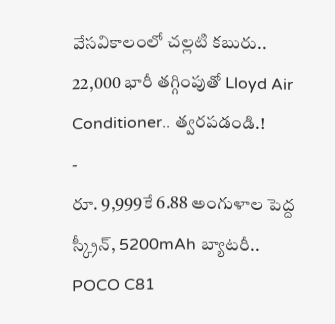వేసవికాలంలో చల్లటి కబురు.. 22,000 భారీ తగ్గింపుతో Lloyd Air Conditioner.. త్వరపడండి.!
-
రూ. 9,999కే 6.88 అంగుళాల పెద్ద స్క్రీన్, 5200mAh బ్యాటరీ.. POCO C81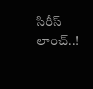సిరీస్ లాంచ్..!